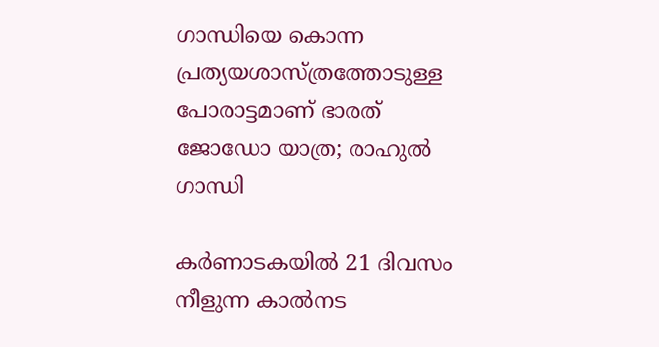ഗാന്ധിയെ കൊന്ന പ്രത്യയശാസ്ത്രത്തോടുള്ള പോരാട്ടമാണ് ഭാരത് ജോഡോ യാത്ര; രാഹുൽ ഗാന്ധി

കർണാടകയിൽ 21 ദിവസം നീളുന്ന കാൽനട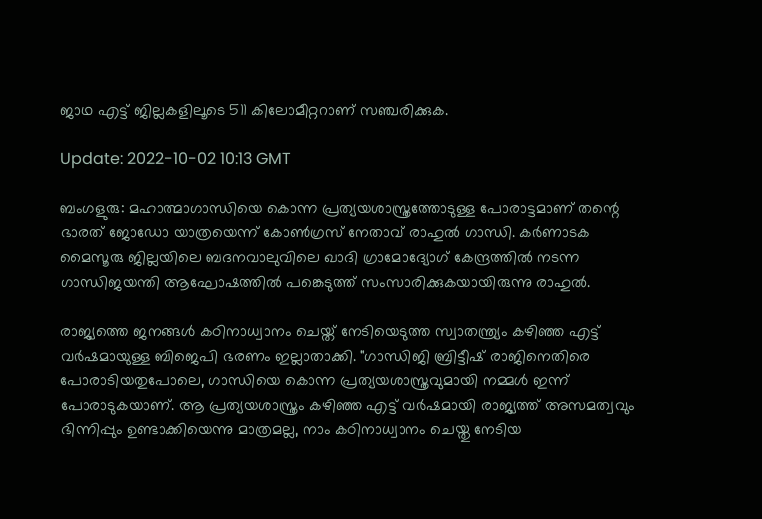ജാഥ എട്ട് ജില്ലകളിലൂടെ 511 കിലോമീറ്ററാണ് സഞ്ചരിക്കുക.

Update: 2022-10-02 10:13 GMT

ബംഗളുരു: മഹാത്മാഗാന്ധിയെ കൊന്ന പ്രത്യയശാസ്ത്രത്തോടുള്ള പോരാട്ടമാണ് തന്റെ ഭാരത് ജോഡോ യാത്രയെന്ന് കോൺഗ്രസ് നേതാവ് രാഹുൽ ഗാന്ധി. കർണാടക മൈസൂരു ജില്ലയിലെ ബദനവാലുവിലെ ഖാദി ഗ്രാമോദ്യോഗ് കേന്ദ്രത്തിൽ നടന്ന ഗാന്ധിജയന്തി ആഘോഷത്തിൽ പങ്കെടുത്ത് സംസാരിക്കുകയായിരുന്നു രാഹുൽ.

രാജ്യത്തെ ജനങ്ങൾ കഠിനാധ്വാനം ചെയ്ത് നേടിയെടുത്ത സ്വാതന്ത്ര്യം കഴിഞ്ഞ എട്ട് വർഷമായുള്ള ബിജെപി ഭരണം ഇല്ലാതാക്കി. "ഗാന്ധിജി ബ്രിട്ടീഷ് രാജിനെതിരെ പോരാടിയതുപോലെ, ഗാന്ധിയെ കൊന്ന പ്രത്യയശാസ്ത്രവുമായി നമ്മൾ ഇന്ന് പോരാടുകയാണ്. ആ പ്രത്യയശാസ്ത്രം കഴിഞ്ഞ എട്ട് വർഷമായി രാജ്യത്ത് അസമത്വവും ഭിന്നിപ്പും ഉണ്ടാക്കിയെന്നു മാത്രമല്ല, നാം കഠിനാധ്വാനം ചെയ്തു നേടിയ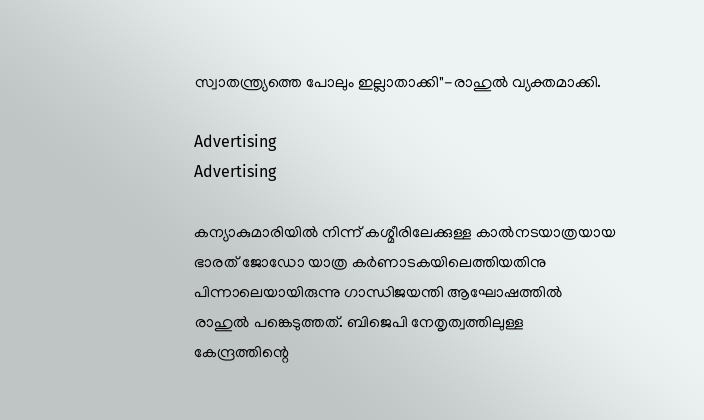സ്വാതന്ത്ര്യത്തെ പോലും ഇല്ലാതാക്കി"-രാഹുൽ വ്യക്തമാക്കി.

Advertising
Advertising

കന്യാകുമാരിയിൽ നിന്ന് കശ്മീരിലേക്കുള്ള കാൽനടയാത്രയായ ഭാരത് ജോഡോ യാത്ര കർണാടകയിലെത്തിയതിനു പിന്നാലെയായിരുന്നു ഗാന്ധിജയന്തി ആഘോഷത്തിൽ രാഹുൽ പങ്കെടുത്തത്. ബിജെപി നേതൃത്വത്തിലുള്ള കേന്ദ്രത്തിന്റെ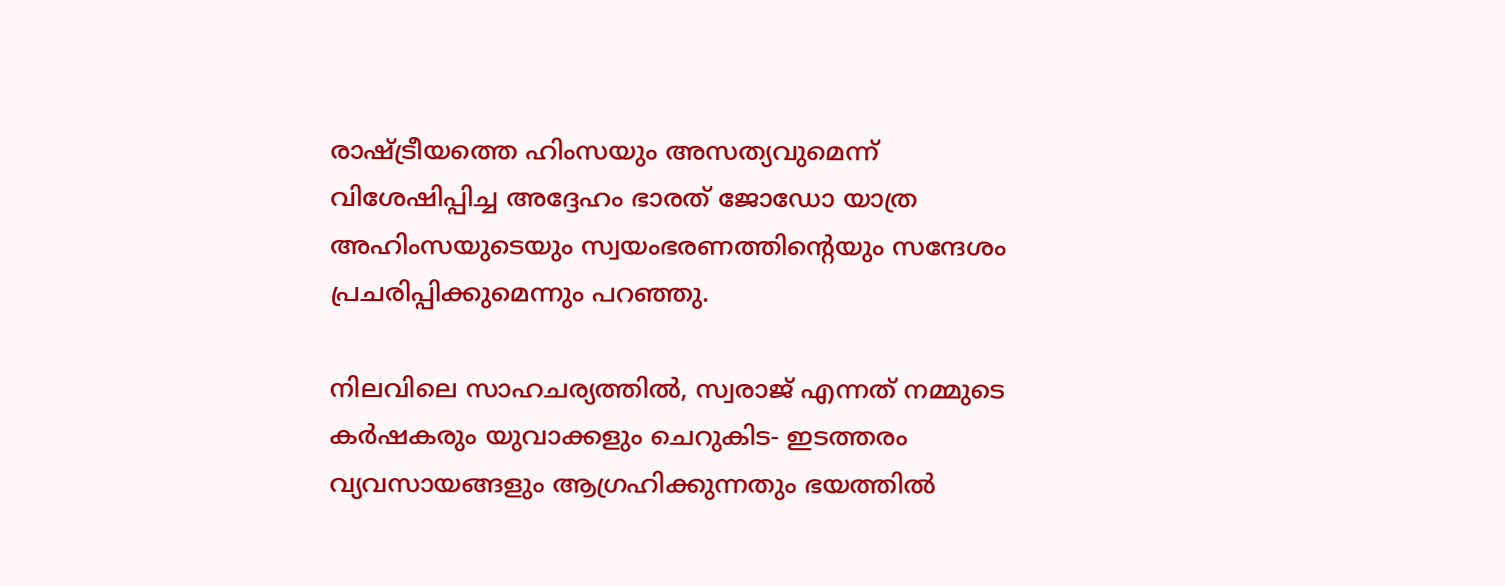രാഷ്ട്രീയത്തെ ഹിംസയും അസത്യവുമെന്ന് വിശേഷിപ്പിച്ച അദ്ദേഹം ഭാരത് ജോഡോ യാത്ര അഹിംസയുടെയും സ്വയംഭരണത്തിന്റെയും സന്ദേശം പ്രചരിപ്പിക്കുമെന്നും പറഞ്ഞു.

നിലവിലെ സാഹചര്യത്തിൽ, സ്വരാജ് എന്നത് നമ്മുടെ കർഷകരും യുവാക്കളും ചെറുകിട- ഇടത്തരം വ്യവസായങ്ങളും ആഗ്രഹിക്കുന്നതും ഭയത്തിൽ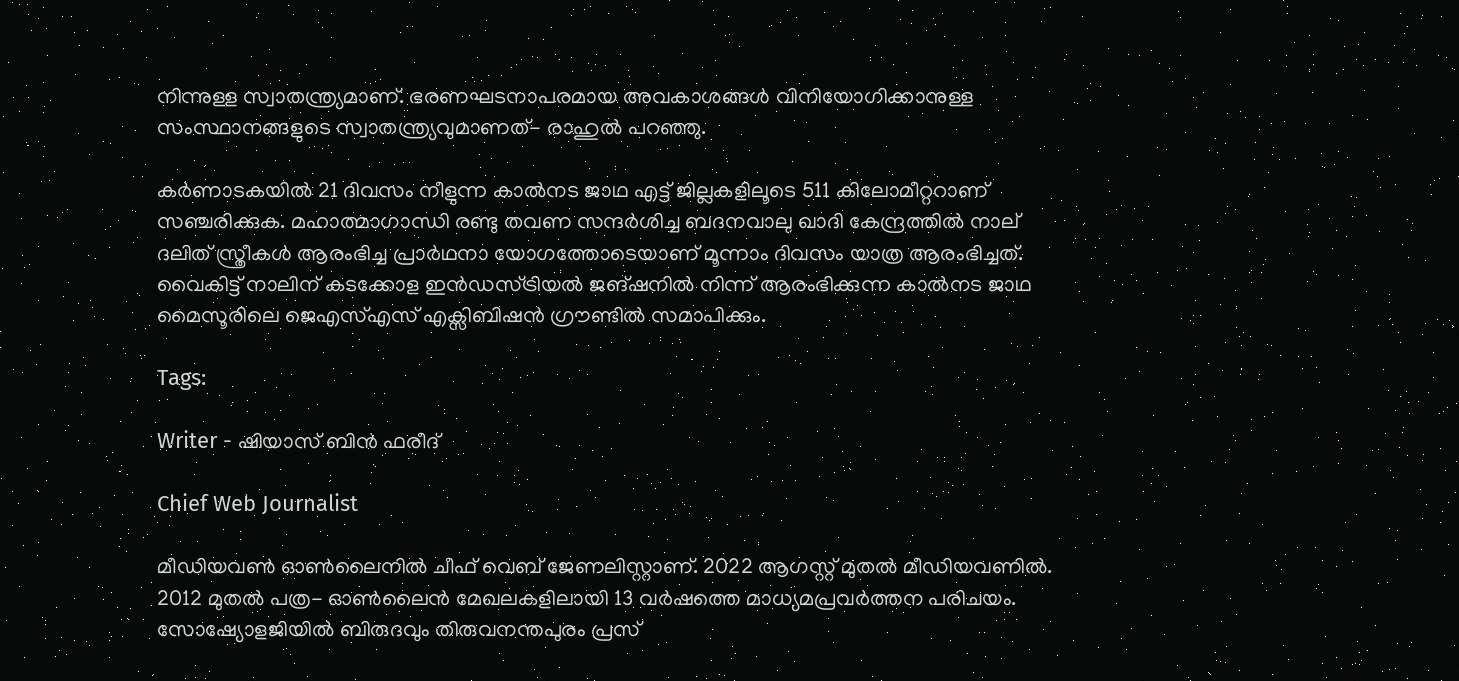നിന്നുള്ള സ്വാതന്ത്ര്യമാണ്. ഭരണഘടനാപരമായ അവകാശങ്ങൾ വിനിയോഗിക്കാനുള്ള സംസ്ഥാനങ്ങളുടെ സ്വാതന്ത്ര്യവുമാണത്- രാഹുൽ പറഞ്ഞു.

കർണാടകയിൽ 21 ദിവസം നീളുന്ന കാൽനട ജാഥ എട്ട് ജില്ലകളിലൂടെ 511 കിലോമീറ്ററാണ് സഞ്ചരിക്കുക. മഹാത്മാഗാന്ധി രണ്ടു തവണ സന്ദർശിച്ച ബദനവാലു ഖാദി കേന്ദ്രത്തിൽ നാല് ദലിത് സ്ത്രീകൾ ആരംഭിച്ച പ്രാർഥനാ യോഗത്തോടെയാണ് മൂന്നാം ദിവസം യാത്ര ആരംഭിച്ചത്. വൈകിട്ട് നാലിന് കടക്കോള ഇൻഡസ്ട്രിയൽ ജങ്ഷനിൽ നിന്ന് ആരംഭിക്കുന്ന കാൽനട ജാഥ മൈസൂരിലെ ജെഎസ്എസ് എക്സിബിഷൻ ഗ്രൗണ്ടിൽ സമാപിക്കും.

Tags:

Writer - ഷിയാസ് ബിന്‍ ഫരീദ്

Chief Web Journalist

മീഡിയവണ്‍ ഓണ്‍ലൈനില്‍ ചീഫ് വെബ് ജേണലിസ്റ്റാണ്. 2022 ആഗസ്റ്റ് മുതല്‍ മീഡിയവണില്‍. 2012 മുതല്‍ പത്ര- ഓണ്‍ലൈന്‍ മേഖലകളിലായി 13 വര്‍ഷത്തെ മാധ്യമപ്രവര്‍ത്തന പരിചയം. സോഷ്യോളജിയില്‍ ബിരുദവും തിരുവനന്തപുരം പ്രസ്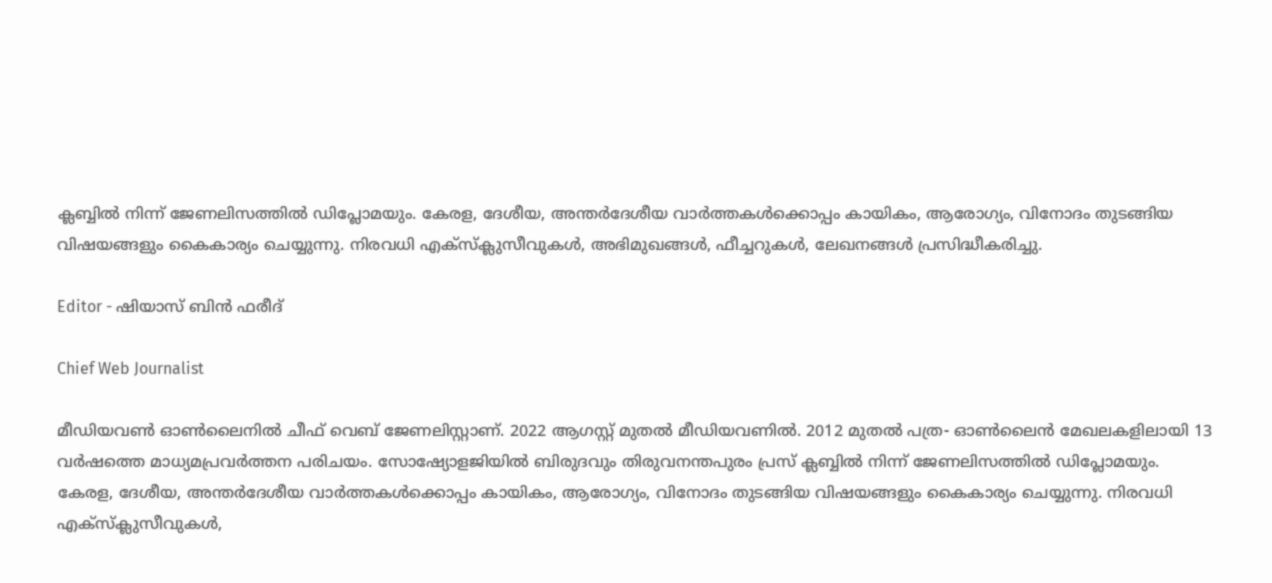ക്ലബ്ബില്‍ നിന്ന് ജേണലിസത്തില്‍ ഡിപ്ലോമയും. കേരള, ദേശീയ, അന്തര്‍ദേശീയ വാര്‍ത്തകള്‍ക്കൊപ്പം കായികം, ആരോഗ്യം, വിനോദം തുടങ്ങിയ വിഷയങ്ങളും കൈകാര്യം ചെയ്യുന്നു. നിരവധി എക്സ്ക്ലുസീവുകള്‍, അഭിമുഖങ്ങള്‍, ഫീച്ചറുകള്‍, ലേഖനങ്ങള്‍ പ്രസിദ്ധീകരിച്ചു.

Editor - ഷിയാസ് ബിന്‍ ഫരീദ്

Chief Web Journalist

മീഡിയവണ്‍ ഓണ്‍ലൈനില്‍ ചീഫ് വെബ് ജേണലിസ്റ്റാണ്. 2022 ആഗസ്റ്റ് മുതല്‍ മീഡിയവണില്‍. 2012 മുതല്‍ പത്ര- ഓണ്‍ലൈന്‍ മേഖലകളിലായി 13 വര്‍ഷത്തെ മാധ്യമപ്രവര്‍ത്തന പരിചയം. സോഷ്യോളജിയില്‍ ബിരുദവും തിരുവനന്തപുരം പ്രസ് ക്ലബ്ബില്‍ നിന്ന് ജേണലിസത്തില്‍ ഡിപ്ലോമയും. കേരള, ദേശീയ, അന്തര്‍ദേശീയ വാര്‍ത്തകള്‍ക്കൊപ്പം കായികം, ആരോഗ്യം, വിനോദം തുടങ്ങിയ വിഷയങ്ങളും കൈകാര്യം ചെയ്യുന്നു. നിരവധി എക്സ്ക്ലുസീവുകള്‍,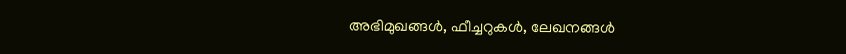അഭിമുഖങ്ങള്‍, ഫീച്ചറുകള്‍, ലേഖനങ്ങള്‍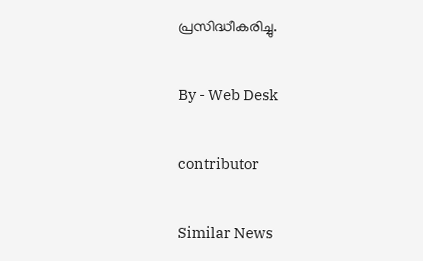പ്രസിദ്ധീകരിച്ചു.

By - Web Desk

contributor

Similar News